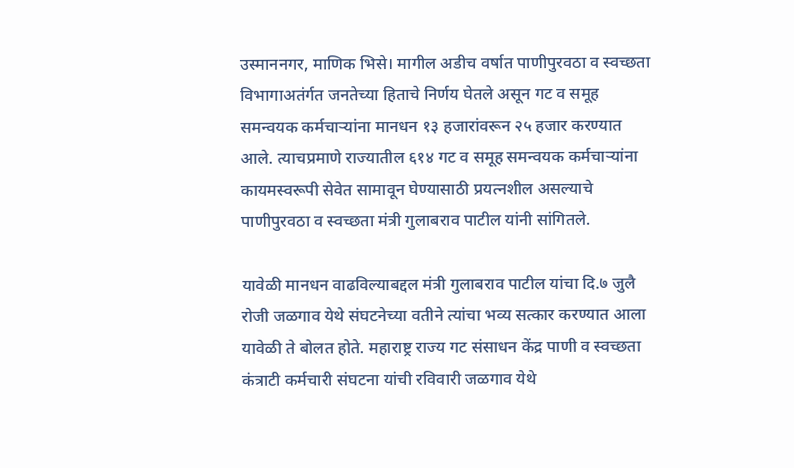उस्माननगर, माणिक भिसे। मागील अडीच वर्षात पाणीपुरवठा व स्वच्छता विभागाअतंर्गत जनतेच्या हिताचे निर्णय घेतले असून गट व समूह समन्वयक कर्मचाऱ्यांना मानधन १३ हजारांवरून २५ हजार करण्यात आले. त्याचप्रमाणे राज्यातील ६१४ गट व समूह समन्वयक कर्मचाऱ्यांना कायमस्वरूपी सेवेत सामावून घेण्यासाठी प्रयत्नशील असल्याचे पाणीपुरवठा व स्वच्छता मंत्री गुलाबराव पाटील यांनी सांगितले.

यावेळी मानधन वाढविल्याबद्दल मंत्री गुलाबराव पाटील यांचा दि.७ जुलै रोजी जळगाव येथे संघटनेच्या वतीने त्यांचा भव्य सत्कार करण्यात आला यावेळी ते बोलत होते. महाराष्ट्र राज्य गट संसाधन केंद्र पाणी व स्वच्छता कंत्राटी कर्मचारी संघटना यांची रविवारी जळगाव येथे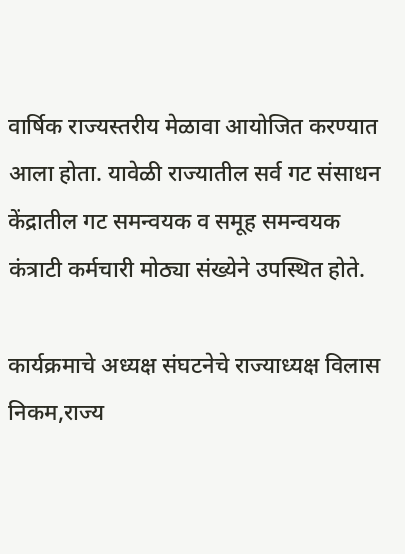वार्षिक राज्यस्तरीय मेळावा आयोजित करण्यात आला होता. यावेळी राज्यातील सर्व गट संसाधन केंद्रातील गट समन्वयक व समूह समन्वयक कंत्राटी कर्मचारी मोठ्या संख्येने उपस्थित होते.

कार्यक्रमाचे अध्यक्ष संघटनेचे राज्याध्यक्ष विलास निकम,राज्य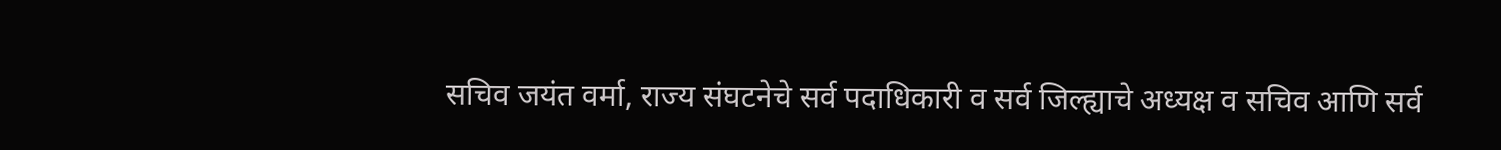सचिव जयंत वर्मा, राज्य संघटनेचे सर्व पदाधिकारी व सर्व जिल्ह्याचे अध्यक्ष व सचिव आणि सर्व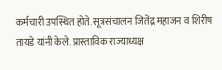कर्मचारी उपस्थित होते. सूत्रसंचालन जितेंद्र महाजन व शिरीष तायडे यांनी केले. प्रास्ताविक राज्याध्यक्ष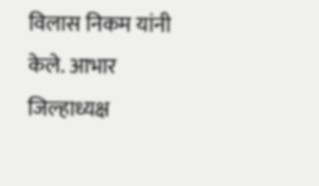विलास निकम यांनी केले. आभार जिल्हाध्यक्ष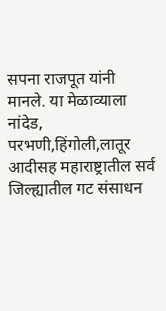सपना राजपूत यांनी मानले. या मेळाव्याला नांदेड, परभणी,हिंगोली,लातूर आदीसह महाराष्ट्रातील सर्व जिल्ह्यातील गट संसाधन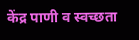केंद्र पाणी व स्वच्छता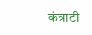कंत्राटी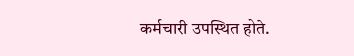कर्मचारी उपस्थित होते.